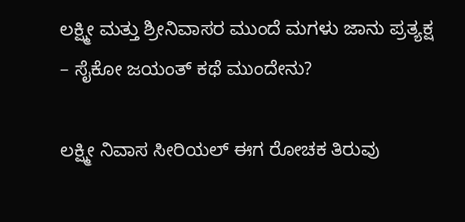ಲಕ್ಷ್ಮೀ ಮತ್ತು ಶ್ರೀನಿವಾಸರ ಮುಂದೆ ಮಗಳು ಜಾನು ಪ್ರತ್ಯಕ್ಷ – ಸೈಕೋ ಜಯಂತ್ ಕಥೆ ಮುಂದೇನು?

ಲಕ್ಷ್ಮೀ ನಿವಾಸ ಸೀರಿಯಲ್ ಈಗ ರೋಚಕ ತಿರುವು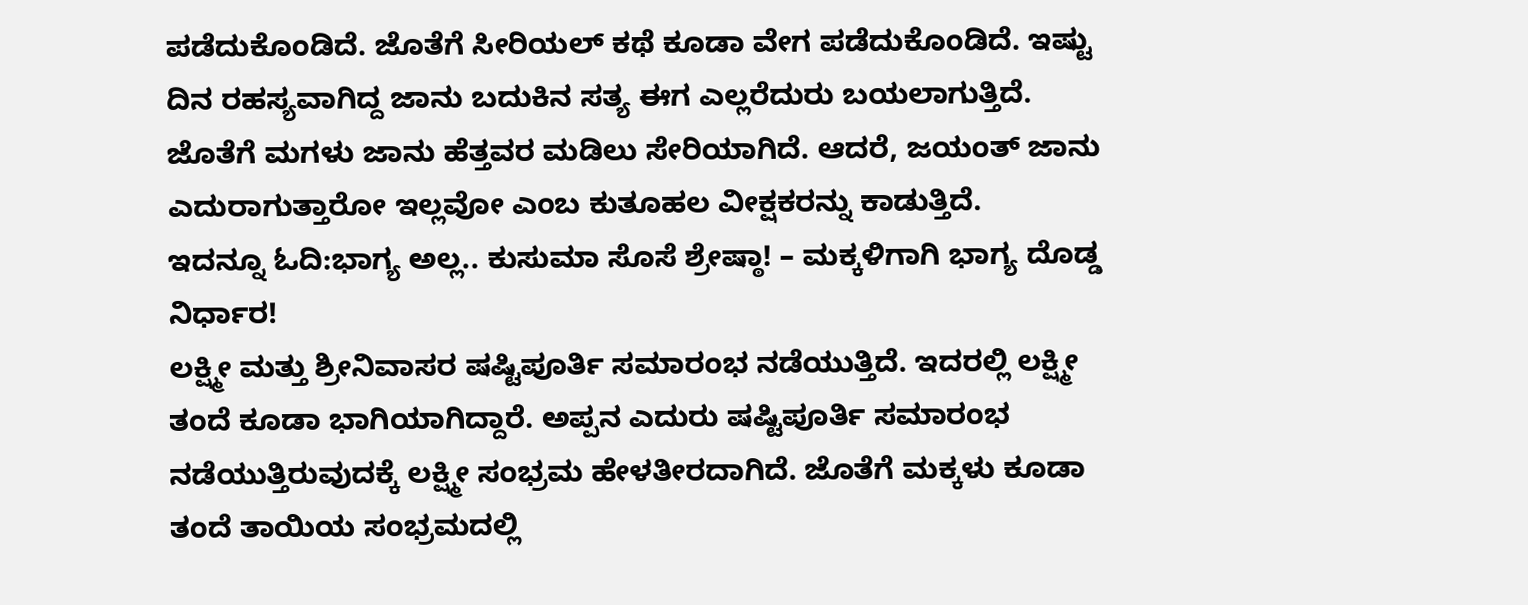ಪಡೆದುಕೊಂಡಿದೆ. ಜೊತೆಗೆ ಸೀರಿಯಲ್ ಕಥೆ ಕೂಡಾ ವೇಗ ಪಡೆದುಕೊಂಡಿದೆ. ಇಷ್ಟು ದಿನ ರಹಸ್ಯವಾಗಿದ್ದ ಜಾನು ಬದುಕಿನ ಸತ್ಯ ಈಗ ಎಲ್ಲರೆದುರು ಬಯಲಾಗುತ್ತಿದೆ. ಜೊತೆಗೆ ಮಗಳು ಜಾನು ಹೆತ್ತವರ ಮಡಿಲು ಸೇರಿಯಾಗಿದೆ. ಆದರೆ, ಜಯಂತ್ ಜಾನು ಎದುರಾಗುತ್ತಾರೋ ಇಲ್ಲವೋ ಎಂಬ ಕುತೂಹಲ ವೀಕ್ಷಕರನ್ನು ಕಾಡುತ್ತಿದೆ.
ಇದನ್ನೂ ಓದಿ:ಭಾಗ್ಯ ಅಲ್ಲ.. ಕುಸುಮಾ ಸೊಸೆ ಶ್ರೇಷ್ಠಾ! – ಮಕ್ಕಳಿಗಾಗಿ ಭಾಗ್ಯ ದೊಡ್ಡ ನಿರ್ಧಾರ!
ಲಕ್ಷ್ಮೀ ಮತ್ತು ಶ್ರೀನಿವಾಸರ ಷಷ್ಟಿಪೂರ್ತಿ ಸಮಾರಂಭ ನಡೆಯುತ್ತಿದೆ. ಇದರಲ್ಲಿ ಲಕ್ಷ್ಮೀ ತಂದೆ ಕೂಡಾ ಭಾಗಿಯಾಗಿದ್ದಾರೆ. ಅಪ್ಪನ ಎದುರು ಷಷ್ಟಿಪೂರ್ತಿ ಸಮಾರಂಭ ನಡೆಯುತ್ತಿರುವುದಕ್ಕೆ ಲಕ್ಷ್ಮೀ ಸಂಭ್ರಮ ಹೇಳತೀರದಾಗಿದೆ. ಜೊತೆಗೆ ಮಕ್ಕಳು ಕೂಡಾ ತಂದೆ ತಾಯಿಯ ಸಂಭ್ರಮದಲ್ಲಿ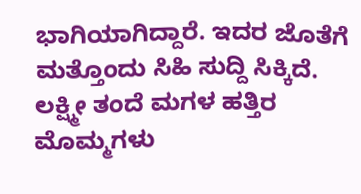ಭಾಗಿಯಾಗಿದ್ದಾರೆ. ಇದರ ಜೊತೆಗೆ ಮತ್ತೊಂದು ಸಿಹಿ ಸುದ್ದಿ ಸಿಕ್ಕಿದೆ. ಲಕ್ಷ್ಮೀ ತಂದೆ ಮಗಳ ಹತ್ತಿರ ಮೊಮ್ಮಗಳು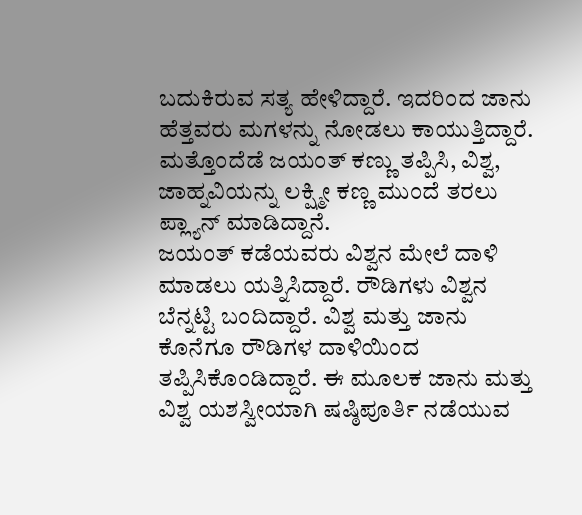ಬದುಕಿರುವ ಸತ್ಯ ಹೇಳಿದ್ದಾರೆ. ಇದರಿಂದ ಜಾನು ಹೆತ್ತವರು ಮಗಳನ್ನು ನೋಡಲು ಕಾಯುತ್ತಿದ್ದಾರೆ. ಮತ್ತೊಂದೆಡೆ ಜಯಂತ್ ಕಣ್ಣು ತಪ್ಪಿಸಿ, ವಿಶ್ವ, ಜಾಹ್ನವಿಯನ್ನು ಲಕ್ಷ್ಮೀ ಕಣ್ಣ ಮುಂದೆ ತರಲು ಪ್ಲ್ಯಾನ್ ಮಾಡಿದ್ದಾನೆ.
ಜಯಂತ್ ಕಡೆಯವರು ವಿಶ್ವನ ಮೇಲೆ ದಾಳಿ ಮಾಡಲು ಯತ್ನಿಸಿದ್ದಾರೆ. ರೌಡಿಗಳು ವಿಶ್ವನ ಬೆನ್ನಟ್ಟಿ ಬಂದಿದ್ದಾರೆ. ವಿಶ್ವ ಮತ್ತು ಜಾನು ಕೊನೆಗೂ ರೌಡಿಗಳ ದಾಳಿಯಿಂದ ತಪ್ಪಿಸಿಕೊಂಡಿದ್ದಾರೆ. ಈ ಮೂಲಕ ಜಾನು ಮತ್ತು ವಿಶ್ವ ಯಶಸ್ವೀಯಾಗಿ ಷಷ್ಠಿಪೂರ್ತಿ ನಡೆಯುವ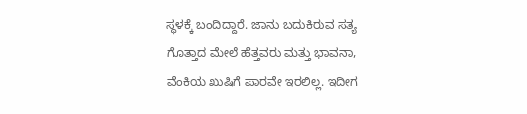ಸ್ಥಳಕ್ಕೆ ಬಂದಿದ್ದಾರೆ. ಜಾನು ಬದುಕಿರುವ ಸತ್ಯ ಗೊತ್ತಾದ ಮೇಲೆ ಹೆತ್ತವರು ಮತ್ತು ಭಾವನಾ, ವೆಂಕಿಯ ಖುಷಿಗೆ ಪಾರವೇ ಇರಲಿಲ್ಲ. ಇದೀಗ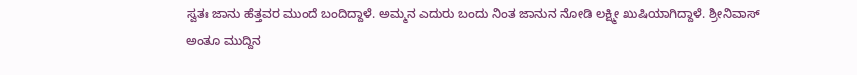ಸ್ವತಃ ಜಾನು ಹೆತ್ತವರ ಮುಂದೆ ಬಂದಿದ್ದಾಳೆ. ಅಮ್ಮನ ಎದುರು ಬಂದು ನಿಂತ ಜಾನುನ ನೋಡಿ ಲಕ್ಷ್ಮೀ ಖುಷಿಯಾಗಿದ್ದಾಳೆ. ಶ್ರೀನಿವಾಸ್ ಅಂತೂ ಮುದ್ದಿನ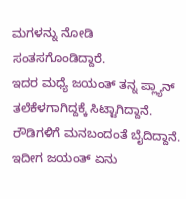ಮಗಳನ್ನು ನೋಡಿ ಸಂತಸಗೊಂಡಿದ್ದಾರೆ.
ಇದರ ಮಧ್ಯೆ ಜಯಂತ್ ತನ್ನ ಪ್ಲ್ಯಾನ್ ತಲೆಕೆಳಗಾಗಿದ್ದಕ್ಕೆ ಸಿಟ್ಟಾಗಿದ್ದಾನೆ. ರೌಡಿಗಳಿಗೆ ಮನಬಂದಂತೆ ಬೈದಿದ್ದಾನೆ. ಇದೀಗ ಜಯಂತ್ ಏನು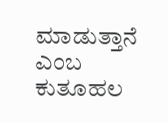ಮಾಡುತ್ತಾನೆ ಎಂಬ ಕುತೂಹಲ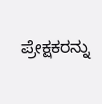ಪ್ರೇಕ್ಷಕರನ್ನು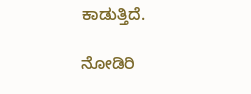ಕಾಡುತ್ತಿದೆ.

ನೋಡಿರಿ